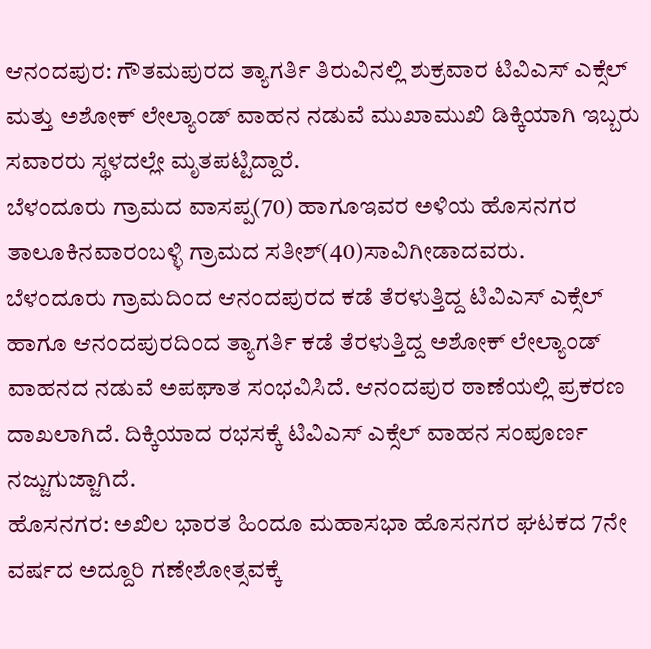ಆನಂದಪುರ: ಗೌತಮಪುರದ ತ್ಯಾಗರ್ತಿ ತಿರುವಿನಲ್ಲಿ ಶುಕ್ರವಾರ ಟಿವಿಎಸ್ ಎಕ್ಸೆಲ್ ಮತ್ತು ಅಶೋಕ್ ಲೇಲ್ಯಾಂಡ್ ವಾಹನ ನಡುವೆ ಮುಖಾಮುಖಿ ಡಿಕ್ಕಿಯಾಗಿ ಇಬ್ಬರು ಸವಾರರು ಸ್ಥಳದಲ್ಲೇ ಮೃತಪಟ್ಟಿದ್ದಾರೆ.
ಬೆಳಂದೂರು ಗ್ರಾಮದ ವಾಸಪ್ಪ(70) ಹಾಗೂಇವರ ಅಳಿಯ ಹೊಸನಗರ ತಾಲೂಕಿನವಾರಂಬಳ್ಳಿ ಗ್ರಾಮದ ಸತೀಶ್(40)ಸಾವಿಗೀಡಾದವರು.
ಬೆಳಂದೂರು ಗ್ರಾಮದಿಂದ ಆನಂದಪುರದ ಕಡೆ ತೆರಳುತ್ತಿದ್ದ ಟಿವಿಎಸ್ ಎಕ್ಸೆಲ್ ಹಾಗೂ ಆನಂದಪುರದಿಂದ ತ್ಯಾಗರ್ತಿ ಕಡೆ ತೆರಳುತ್ತಿದ್ದ ಅಶೋಕ್ ಲೇಲ್ಯಾಂಡ್ ವಾಹನದ ನಡುವೆ ಅಪಘಾತ ಸಂಭವಿಸಿದೆ. ಆನಂದಪುರ ಠಾಣೆಯಲ್ಲಿ ಪ್ರಕರಣ ದಾಖಲಾಗಿದೆ. ದಿಕ್ಕಿಯಾದ ರಭಸಕ್ಕೆ ಟಿವಿಎಸ್ ಎಕ್ಸೆಲ್ ವಾಹನ ಸಂಪೂರ್ಣ ನಜ್ಜುಗುಜ್ಜಾಗಿದೆ.
ಹೊಸನಗರ: ಅಖಿಲ ಭಾರತ ಹಿಂದೂ ಮಹಾಸಭಾ ಹೊಸನಗರ ಘಟಕದ 7ನೇ ವರ್ಷದ ಅದ್ದೂರಿ ಗಣೇಶೋತ್ಸವಕ್ಕೆ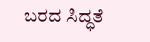ಬರದ ಸಿದ್ಧತೆ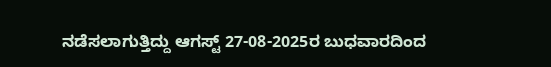ನಡೆಸಲಾಗುತ್ತಿದ್ದು ಆಗಸ್ಟ್ 27-08-2025ರ ಬುಧವಾರದಿಂದ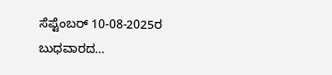ಸೆಪ್ಟೆಂಬರ್ 10-08-2025ರ ಬುಧವಾರದ…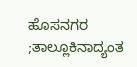ಹೊಸನಗರ ;ತಾಲ್ಲೂಕಿನಾದ್ಯಂತ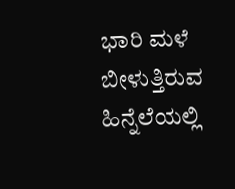ಭಾರಿ ಮಳೆ ಬೀಳುತ್ತಿರುವ ಹಿನ್ನೆಲೆಯಲ್ಲಿ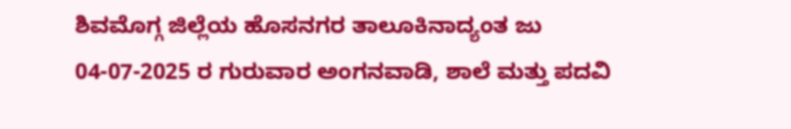ಶಿವಮೊಗ್ಗ ಜಿಲ್ಲೆಯ ಹೊಸನಗರ ತಾಲೂಕಿನಾದ್ಯಂತ ಜು 04-07-2025 ರ ಗುರುವಾರ ಅಂಗನವಾಡಿ, ಶಾಲೆ ಮತ್ತು ಪದವಿ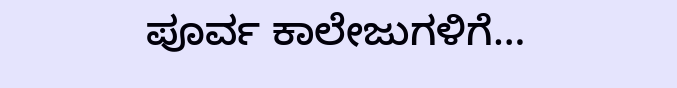ಪೂರ್ವ ಕಾಲೇಜುಗಳಿಗೆ…